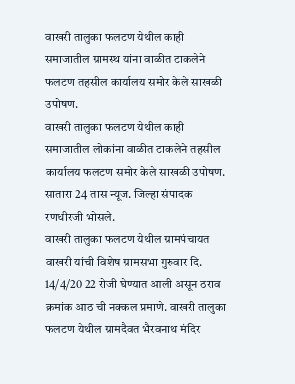वाखरी तालुका फलटण येथील काही समाजातील ग्रामस्थ यांना वाळीत टाकलेने फलटण तहसील कार्यालय समोर केले साखळी उपोषण.
वाखरी तालुका फलटण येथील काही समाजातील लोकांना वाळीत टाकलेने तहसील कार्यालय फलटण समोर केले साखळी उपोषण.
सातारा 24 तास न्यूज. जिल्हा संपादक रणधीरजी भोसले.
वाखरी तालुका फलटण येथील ग्रामपंचायत वाखरी यांची विशेष ग्रामसभा गुरुवार दि. 14/4/20 22 रोजी घेण्यात आली असून ठराव क्रमांक आठ ची नक्कल प्रमाणे. वाखरी तालुका फलटण येथील ग्रामदैवत भैरवनाथ मंदिर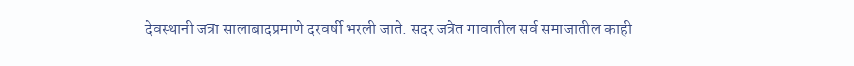देवस्थानी जत्रा सालाबादप्रमाणे दरवर्षी भरली जाते. सदर जत्रेत गावातील सर्व समाजातील काही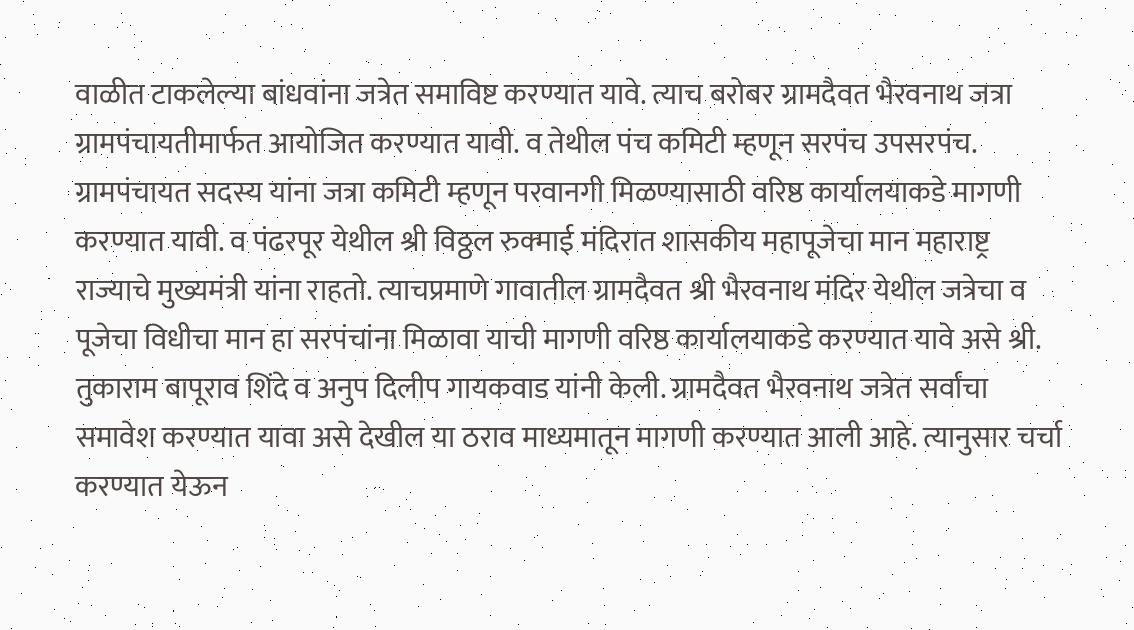वाळीत टाकलेल्या बांधवांना जत्रेत समाविष्ट करण्यात यावे. त्याच बरोबर ग्रामदैवत भैरवनाथ जत्रा ग्रामपंचायतीमार्फत आयोजित करण्यात यावी. व तेथील पंच कमिटी म्हणून सरपंच उपसरपंच. ग्रामपंचायत सदस्य यांना जत्रा कमिटी म्हणून परवानगी मिळण्यासाठी वरिष्ठ कार्यालयाकडे मागणी करण्यात यावी. व पंढरपूर येथील श्री विठ्ठल रुक्माई मंदिरात शासकीय महापूजेचा मान महाराष्ट्र राज्याचे मुख्यमंत्री यांना राहतो. त्याचप्रमाणे गावातील ग्रामदैवत श्री भैरवनाथ मंदिर येथील जत्रेचा व पूजेचा विधीचा मान हा सरपंचांना मिळावा याची मागणी वरिष्ठ कार्यालयाकडे करण्यात यावे असे श्री. तुकाराम बापूराव शिंदे व अनुप दिलीप गायकवाड यांनी केली. ग्रामदैवत भैरवनाथ जत्रेत सर्वांचा समावेश करण्यात यावा असे देखील या ठराव माध्यमातून मागणी करण्यात आली आहे. त्यानुसार चर्चा करण्यात येऊन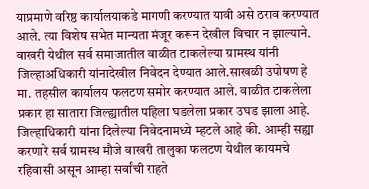याप्रमाणे वरिष्ठ कार्यालयाकडे मागणी करण्यात यावी असे ठराव करण्यात आले. त्या विशेष सभेत मान्यता मंजूर करून देखील विचार न झाल्याने. वाखरी येथील सर्व समाजातील वाळीत टाकलेल्या ग्रामस्थ यांनी जिल्हाअधिकारी यांनादेखील निवेदन देण्यात आले.साखळी उपोषण हे मा. तहसील कार्यालय फलटण समोर करण्यात आले. वाळीत टाकलेला प्रकार हा सातारा जिल्ह्यातील पहिला घडलेला प्रकार उघड झाला आहे. जिल्हाधिकारी यांना दिलेल्या निवेदनामध्ये म्हटले आहे की. आम्ही सह्या करणारे सर्व ग्रामस्थ मौजे वाखरी तालुका फलटण येथील कायमचे रहिवासी असून आम्हा सर्वांची राहते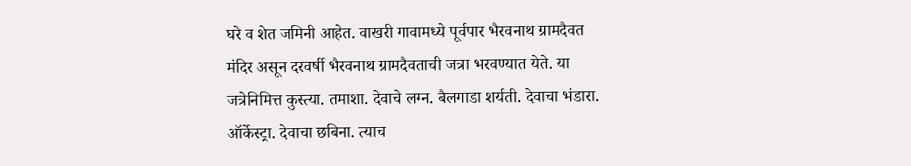घरे व शेत जमिनी आहेत. वाखरी गावामध्ये पूर्वपार भैरवनाथ ग्रामदैवत मंदिर असून दरवर्षी भैरवनाथ ग्रामदैवताची जत्रा भरवण्यात येते. या जत्रेनिमित्त कुस्त्या. तमाशा. देवाचे लग्न. बैलगाडा शर्यती. देवाचा भंडारा. ऑर्केस्ट्रा. देवाचा छबिना. त्याच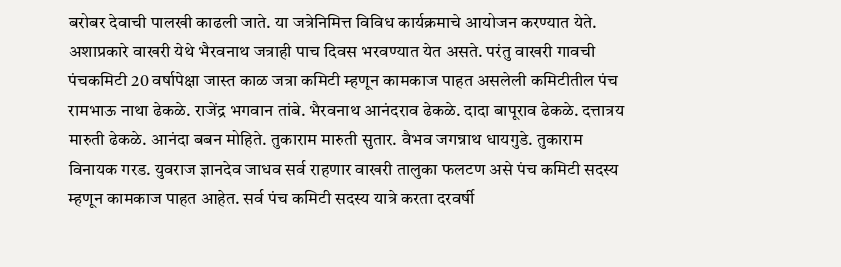बरोबर देवाची पालखी काढली जाते. या जत्रेनिमित्त विविध कार्यक्रमाचे आयोजन करण्यात येते. अशाप्रकारे वाखरी येथे भैरवनाथ जत्राही पाच दिवस भरवण्यात येत असते. परंतु वाखरी गावची पंचकमिटी 20 वर्षापेक्षा जास्त काळ जत्रा कमिटी म्हणून कामकाज पाहत असलेली कमिटीतील पंच रामभाऊ नाथा ढेकळे. राजेंद्र भगवान तांबे. भैरवनाथ आनंदराव ढेकळे. दादा बापूराव ढेकळे. दत्तात्रय मारुती ढेकळे. आनंदा बबन मोहिते. तुकाराम मारुती सुतार. वैभव जगन्नाथ धायगुडे. तुकाराम विनायक गरड. युवराज ज्ञानदेव जाधव सर्व राहणार वाखरी तालुका फलटण असे पंच कमिटी सदस्य म्हणून कामकाज पाहत आहेत. सर्व पंच कमिटी सदस्य यात्रे करता दरवर्षी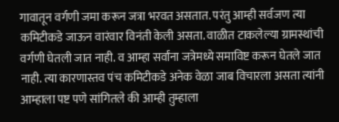गावातून वर्गणी जमा करून जत्रा भरवत असतात. परंतु आम्ही सर्वजण त्या कमिटीकडे जाऊन वारंवार विनंती केली असता. वाळीत टाकलेल्या ग्रामस्थांची वर्गणी घेतली जात नाही. व आम्हा सर्वांना जत्रेमध्ये समाविष्ट करून घेतले जात नाही. त्या कारणास्तव पंच कमिटीकडे अनेक वेळा जाब विचारला असता त्यांनी आम्हाला पष्ट पणे सांगितले की आम्ही तुम्हाला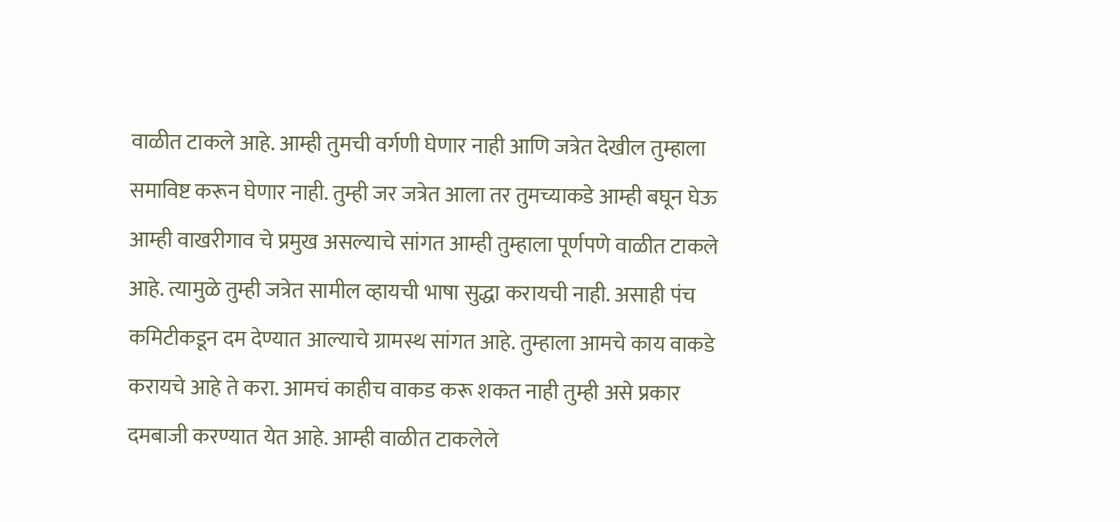वाळीत टाकले आहे. आम्ही तुमची वर्गणी घेणार नाही आणि जत्रेत देखील तुम्हाला समाविष्ट करून घेणार नाही. तुम्ही जर जत्रेत आला तर तुमच्याकडे आम्ही बघून घेऊ आम्ही वाखरीगाव चे प्रमुख असल्याचे सांगत आम्ही तुम्हाला पूर्णपणे वाळीत टाकले आहे. त्यामुळे तुम्ही जत्रेत सामील व्हायची भाषा सुद्धा करायची नाही. असाही पंच कमिटीकडून दम देण्यात आल्याचे ग्रामस्थ सांगत आहे. तुम्हाला आमचे काय वाकडे करायचे आहे ते करा. आमचं काहीच वाकड करू शकत नाही तुम्ही असे प्रकार दमबाजी करण्यात येत आहे. आम्ही वाळीत टाकलेले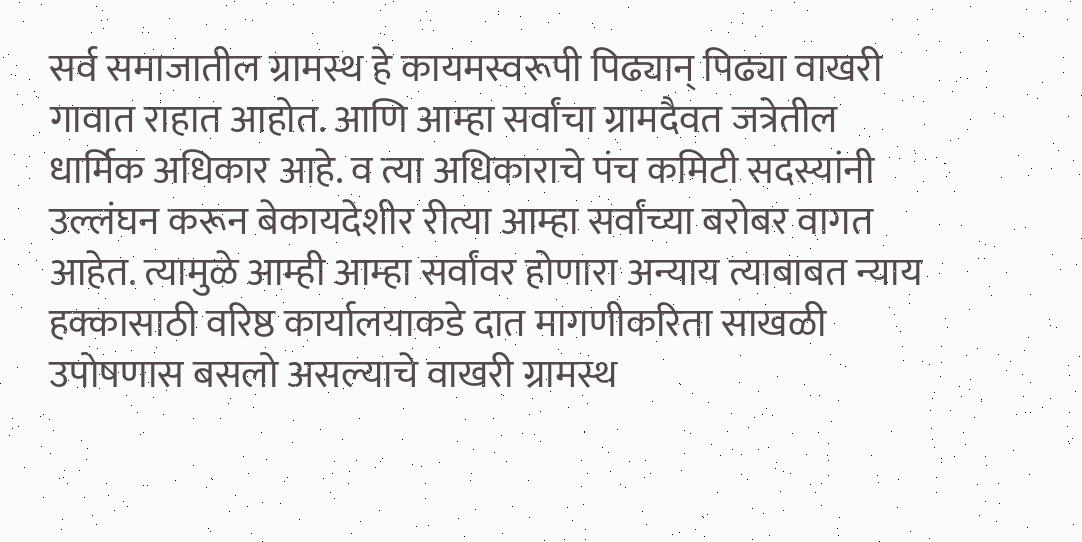सर्व समाजातील ग्रामस्थ हे कायमस्वरूपी पिढ्यान् पिढ्या वाखरी गावात राहात आहोत. आणि आम्हा सर्वांचा ग्रामदैवत जत्रेतील धार्मिक अधिकार आहे. व त्या अधिकाराचे पंच कमिटी सदस्यांनी उल्लंघन करून बेकायदेशीर रीत्या आम्हा सर्वांच्या बरोबर वागत आहेत. त्यामुळे आम्ही आम्हा सर्वांवर होणारा अन्याय त्याबाबत न्याय हक्कासाठी वरिष्ठ कार्यालयाकडे दात मागणीकरिता साखळी उपोषणास बसलो असल्याचे वाखरी ग्रामस्थ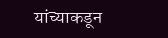यांच्याकडून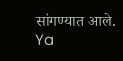सांगण्यात आले.
Ya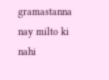gramastanna nay milto ki nahi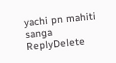yachi pn mahiti sanga
ReplyDelete